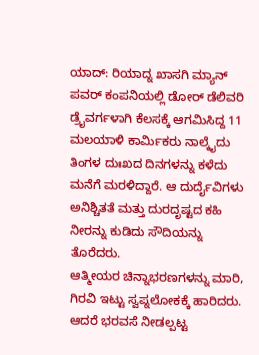ಯಾದ್: ರಿಯಾದ್ನ ಖಾಸಗಿ ಮ್ಯಾನ್ ಪವರ್ ಕಂಪನಿಯಲ್ಲಿ ಡೋರ್ ಡೆಲಿವರಿ ಡ್ರೈವರ್ಗಳಾಗಿ ಕೆಲಸಕ್ಕೆ ಆಗಮಿಸಿದ್ದ 11 ಮಲಯಾಳಿ ಕಾರ್ಮಿಕರು ನಾಲ್ಕೈದು ತಿಂಗಳ ದುಃಖದ ದಿನಗಳನ್ನು ಕಳೆದು ಮನೆಗೆ ಮರಳಿದ್ದಾರೆ. ಆ ದುರ್ದೈವಿಗಳು ಅನಿಶ್ಚಿತತೆ ಮತ್ತು ದುರದೃಷ್ಟದ ಕಹಿ ನೀರನ್ನು ಕುಡಿದು ಸೌದಿಯನ್ನು ತೊರೆದರು.
ಆತ್ಮೀಯರ ಚಿನ್ನಾಭರಣಗಳನ್ನು ಮಾರಿ, ಗಿರವಿ ಇಟ್ಟು ಸ್ವಪ್ನಲೋಕಕ್ಕೆ ಹಾರಿದರು. ಆದರೆ ಭರವಸೆ ನೀಡಲ್ಪಟ್ಟ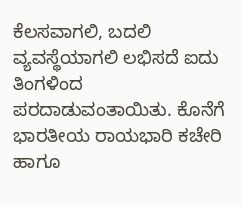ಕೆಲಸವಾಗಲಿ, ಬದಲಿ ವ್ಯವಸ್ಥೆಯಾಗಲಿ ಲಭಿಸದೆ ಐದು ತಿಂಗಳಿಂದ ಪರದಾಡುವಂತಾಯಿತು. ಕೊನೆಗೆ ಭಾರತೀಯ ರಾಯಭಾರಿ ಕಚೇರಿ ಹಾಗೂ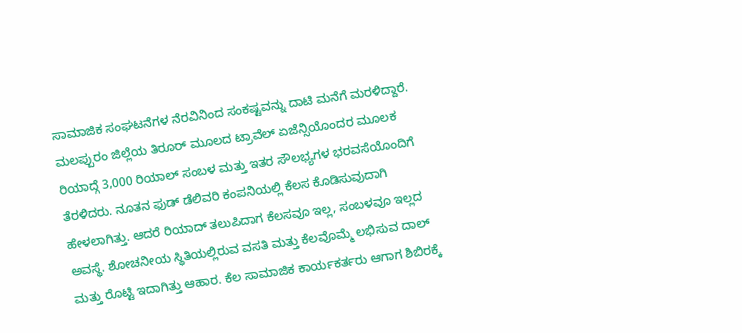ಸಾಮಾಜಿಕ ಸಂಘಟನೆಗಳ ನೆರವಿನಿಂದ ಸಂಕಷ್ಟವನ್ನು ದಾಟಿ ಮನೆಗೆ ಮರಳಿದ್ದಾರೆ.
ಮಲಪ್ಪುರಂ ಜಿಲ್ಲೆಯ ತಿರೂರ್ ಮೂಲದ ಟ್ರಾವೆಲ್ ಏಜೆನ್ಸಿಯೊಂದರ ಮೂಲಕ ರಿಯಾದ್ಗೆ 3,000 ರಿಯಾಲ್ ಸಂಬಳ ಮತ್ತು ಇತರ ಸೌಲಭ್ಯಗಳ ಭರವಸೆಯೊಂದಿಗೆ ತೆರಳಿದರು. ನೂತನ ಫುಡ್ ಡೆಲಿವರಿ ಕಂಪನಿಯಲ್ಲಿ ಕೆಲಸ ಕೊಡಿಸುವುದಾಗಿ ಹೇಳಲಾಗಿತ್ತು. ಆದರೆ ರಿಯಾದ್ ತಲುಪಿದಾಗ ಕೆಲಸವೂ ಇಲ್ಲ, ಸಂಬಳವೂ ಇಲ್ಲದ ಅವಸ್ಥೆ. ಶೋಚನೀಯ ಸ್ಥಿತಿಯಲ್ಲಿರುವ ವಸತಿ ಮತ್ತು ಕೆಲವೊಮ್ಮೆ ಲಭಿಸುವ ದಾಲ್ ಮತ್ತು ರೊಟ್ಟಿ ಇದಾಗಿತ್ತು ಆಹಾರ. ಕೆಲ ಸಾಮಾಜಿಕ ಕಾರ್ಯಕರ್ತರು ಆಗಾಗ ಶಿಬಿರಕ್ಕೆ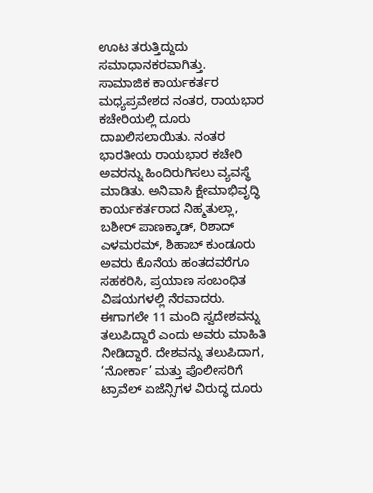ಊಟ ತರುತ್ತಿದ್ದುದು ಸಮಾಧಾನಕರವಾಗಿತ್ತು.
ಸಾಮಾಜಿಕ ಕಾರ್ಯಕರ್ತರ ಮಧ್ಯಪ್ರವೇಶದ ನಂತರ, ರಾಯಭಾರ ಕಚೇರಿಯಲ್ಲಿ ದೂರು ದಾಖಲಿಸಲಾಯಿತು. ನಂತರ ಭಾರತೀಯ ರಾಯಭಾರ ಕಚೇರಿ ಅವರನ್ನು ಹಿಂದಿರುಗಿಸಲು ವ್ಯವಸ್ಥೆ ಮಾಡಿತು. ಅನಿವಾಸಿ ಕ್ಷೇಮಾಭಿವೃದ್ಧಿ ಕಾರ್ಯಕರ್ತರಾದ ನಿಹ್ಮತುಲ್ಲಾ, ಬಶೀರ್ ಪಾಣಕ್ಕಾಡ್, ರಿಶಾದ್ ಎಳಮರಮ್, ಶಿಹಾಬ್ ಕುಂಡೂರು ಅವರು ಕೊನೆಯ ಹಂತದವರೆಗೂ ಸಹಕರಿಸಿ, ಪ್ರಯಾಣ ಸಂಬಂಧಿತ ವಿಷಯಗಳಲ್ಲಿ ನೆರವಾದರು. ಈಗಾಗಲೇ 11 ಮಂದಿ ಸ್ವದೇಶವನ್ನು ತಲುಪಿದ್ದಾರೆ ಎಂದು ಅವರು ಮಾಹಿತಿ ನೀಡಿದ್ದಾರೆ. ದೇಶವನ್ನು ತಲುಪಿದಾಗ, ‘ನೋರ್ಕಾ’ ಮತ್ತು ಪೊಲೀಸರಿಗೆ ಟ್ರಾವೆಲ್ ಏಜೆನ್ಸಿಗಳ ವಿರುದ್ಧ ದೂರು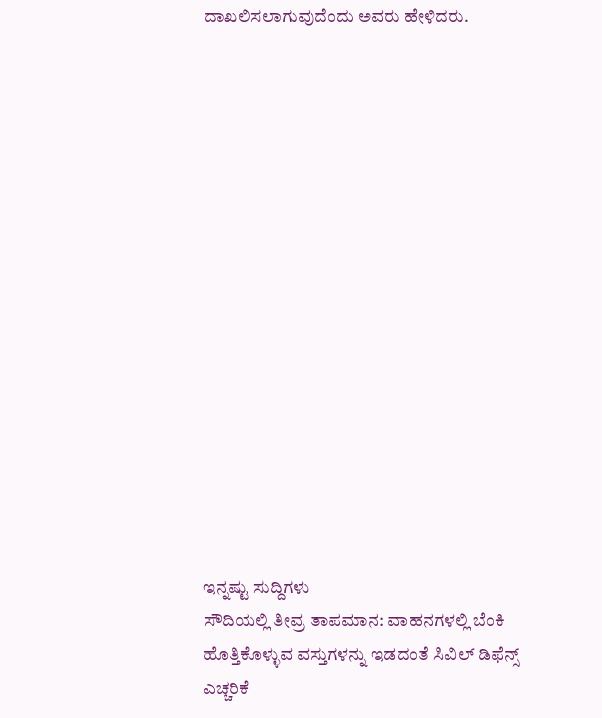ದಾಖಲಿಸಲಾಗುವುದೆಂದು ಅವರು ಹೇಳಿದರು.
















ಇನ್ನಷ್ಟು ಸುದ್ದಿಗಳು
ಸೌದಿಯಲ್ಲಿ ತೀವ್ರ ತಾಪಮಾನ: ವಾಹನಗಳಲ್ಲಿ ಬೆಂಕಿ ಹೊತ್ತಿಕೊಳ್ಳುವ ವಸ್ತುಗಳನ್ನು ಇಡದಂತೆ ಸಿವಿಲ್ ಡಿಫೆನ್ಸ್ ಎಚ್ಚರಿಕೆ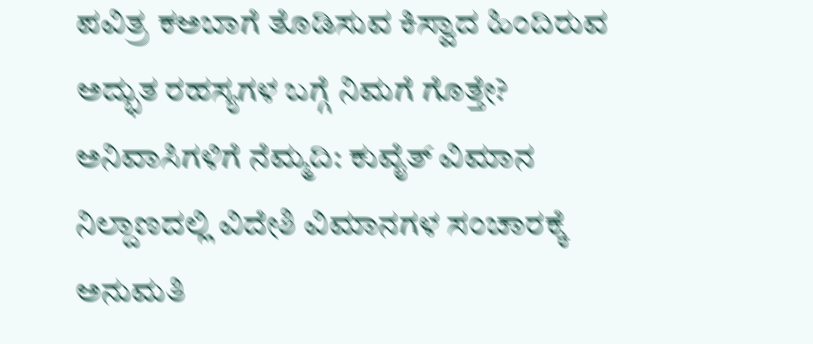ಪವಿತ್ರ ಕಅಬಾಗೆ ತೊಡಿಸುವ ಕಿಸ್ವಾದ ಹಿಂದಿರುವ ಅದ್ಭುತ ರಹಸ್ಯಗಳ ಬಗ್ಗೆ ನಿಮಗೆ ಗೊತ್ತೇ?
ಅನಿವಾಸಿಗಳಿಗೆ ನೆಮ್ಮದಿ: ಕುವೈತ್ ವಿಮಾನ ನಿಲ್ದಾಣದಲ್ಲಿ ವಿದೇಶಿ ವಿಮಾನಗಳ ಸಂಚಾರಕ್ಕೆ ಅನುಮತಿ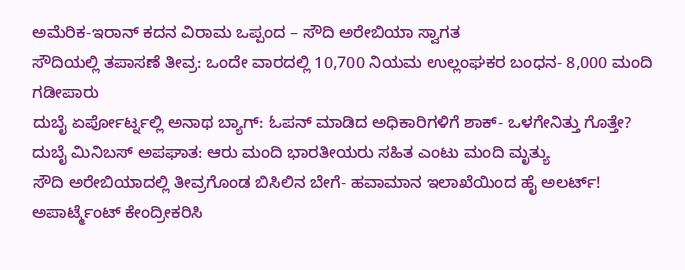ಅಮೆರಿಕ-ಇರಾನ್ ಕದನ ವಿರಾಮ ಒಪ್ಪಂದ – ಸೌದಿ ಅರೇಬಿಯಾ ಸ್ವಾಗತ
ಸೌದಿಯಲ್ಲಿ ತಪಾಸಣೆ ತೀವ್ರ: ಒಂದೇ ವಾರದಲ್ಲಿ 10,700 ನಿಯಮ ಉಲ್ಲಂಘಕರ ಬಂಧನ- 8,000 ಮಂದಿ ಗಡೀಪಾರು
ದುಬೈ ಏರ್ಪೋರ್ಟ್ನಲ್ಲಿ ಅನಾಥ ಬ್ಯಾಗ್: ಓಪನ್ ಮಾಡಿದ ಅಧಿಕಾರಿಗಳಿಗೆ ಶಾಕ್- ಒಳಗೇನಿತ್ತು ಗೊತ್ತೇ?
ದುಬೈ ಮಿನಿಬಸ್ ಅಪಘಾತ: ಆರು ಮಂದಿ ಭಾರತೀಯರು ಸಹಿತ ಎಂಟು ಮಂದಿ ಮೃತ್ಯು
ಸೌದಿ ಅರೇಬಿಯಾದಲ್ಲಿ ತೀವ್ರಗೊಂಡ ಬಿಸಿಲಿನ ಬೇಗೆ- ಹವಾಮಾನ ಇಲಾಖೆಯಿಂದ ಹೈ ಅಲರ್ಟ್!
ಅಪಾರ್ಟ್ಮೆಂಟ್ ಕೇಂದ್ರೀಕರಿಸಿ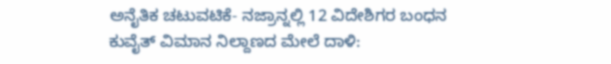ಅನೈತಿಕ ಚಟುವಟಿಕೆ- ನಜ್ರಾನ್ನಲ್ಲಿ 12 ವಿದೇಶಿಗರ ಬಂಧನ
ಕುವೈತ್ ವಿಮಾನ ನಿಲ್ದಾಣದ ಮೇಲೆ ದಾಳಿ: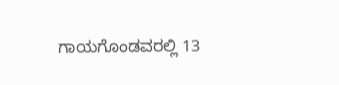ಗಾಯಗೊಂಡವರಲ್ಲಿ 13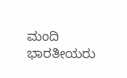ಮಂದಿ ಭಾರತೀಯರು